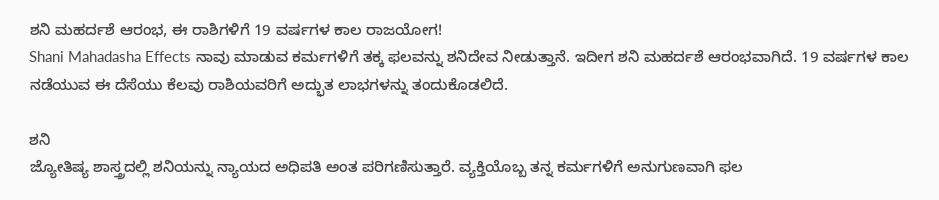ಶನಿ ಮಹರ್ದಶೆ ಆರಂಭ, ಈ ರಾಶಿಗಳಿಗೆ 19 ವರ್ಷಗಳ ಕಾಲ ರಾಜಯೋಗ!
Shani Mahadasha Effects ನಾವು ಮಾಡುವ ಕರ್ಮಗಳಿಗೆ ತಕ್ಕ ಫಲವನ್ನು ಶನಿದೇವ ನೀಡುತ್ತಾನೆ. ಇದೀಗ ಶನಿ ಮಹರ್ದಶೆ ಆರಂಭವಾಗಿದೆ. 19 ವರ್ಷಗಳ ಕಾಲ ನಡೆಯುವ ಈ ದೆಸೆಯು ಕೆಲವು ರಾಶಿಯವರಿಗೆ ಅದ್ಭುತ ಲಾಭಗಳನ್ನು ತಂದುಕೊಡಲಿದೆ.

ಶನಿ
ಜ್ಯೋತಿಷ್ಯ ಶಾಸ್ತ್ರದಲ್ಲಿ ಶನಿಯನ್ನು ನ್ಯಾಯದ ಅಧಿಪತಿ ಅಂತ ಪರಿಗಣಿಸುತ್ತಾರೆ. ವ್ಯಕ್ತಿಯೊಬ್ಬ ತನ್ನ ಕರ್ಮಗಳಿಗೆ ಅನುಗುಣವಾಗಿ ಫಲ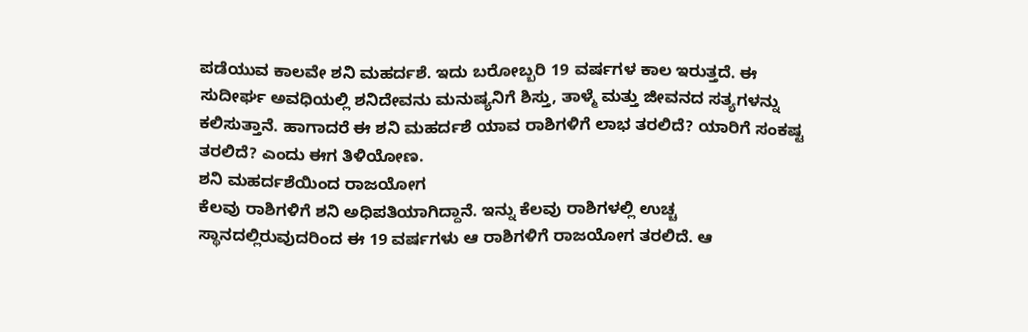ಪಡೆಯುವ ಕಾಲವೇ ಶನಿ ಮಹರ್ದಶೆ. ಇದು ಬರೋಬ್ಬರಿ 19 ವರ್ಷಗಳ ಕಾಲ ಇರುತ್ತದೆ. ಈ ಸುದೀರ್ಘ ಅವಧಿಯಲ್ಲಿ ಶನಿದೇವನು ಮನುಷ್ಯನಿಗೆ ಶಿಸ್ತು, ತಾಳ್ಮೆ ಮತ್ತು ಜೀವನದ ಸತ್ಯಗಳನ್ನು ಕಲಿಸುತ್ತಾನೆ. ಹಾಗಾದರೆ ಈ ಶನಿ ಮಹರ್ದಶೆ ಯಾವ ರಾಶಿಗಳಿಗೆ ಲಾಭ ತರಲಿದೆ? ಯಾರಿಗೆ ಸಂಕಷ್ಟ ತರಲಿದೆ? ಎಂದು ಈಗ ತಿಳಿಯೋಣ.
ಶನಿ ಮಹರ್ದಶೆಯಿಂದ ರಾಜಯೋಗ
ಕೆಲವು ರಾಶಿಗಳಿಗೆ ಶನಿ ಅಧಿಪತಿಯಾಗಿದ್ದಾನೆ. ಇನ್ನು ಕೆಲವು ರಾಶಿಗಳಲ್ಲಿ ಉಚ್ಚ ಸ್ಥಾನದಲ್ಲಿರುವುದರಿಂದ ಈ 19 ವರ್ಷಗಳು ಆ ರಾಶಿಗಳಿಗೆ ರಾಜಯೋಗ ತರಲಿದೆ. ಆ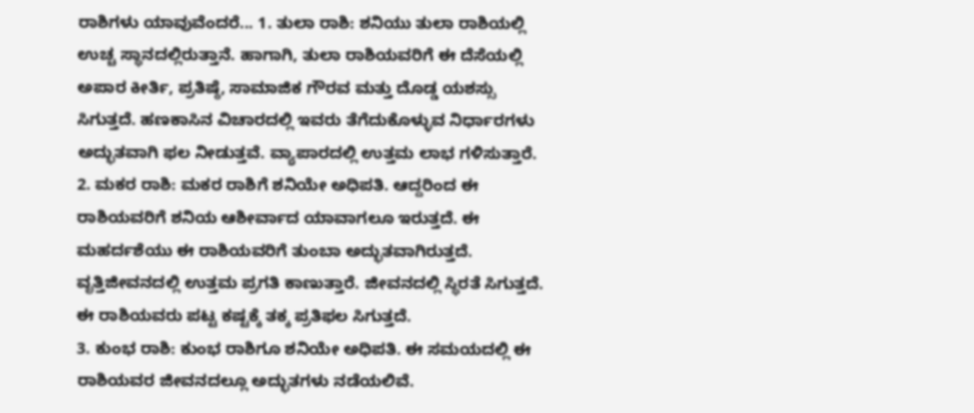ರಾಶಿಗಳು ಯಾವುವೆಂದರೆ... 1. ತುಲಾ ರಾಶಿ: ಶನಿಯು ತುಲಾ ರಾಶಿಯಲ್ಲಿ ಉಚ್ಚ ಸ್ಥಾನದಲ್ಲಿರುತ್ತಾನೆ. ಹಾಗಾಗಿ, ತುಲಾ ರಾಶಿಯವರಿಗೆ ಈ ದೆಸೆಯಲ್ಲಿ ಅಪಾರ ಕೀರ್ತಿ, ಪ್ರತಿಷ್ಠೆ, ಸಾಮಾಜಿಕ ಗೌರವ ಮತ್ತು ದೊಡ್ಡ ಯಶಸ್ಸು ಸಿಗುತ್ತದೆ. ಹಣಕಾಸಿನ ವಿಚಾರದಲ್ಲಿ ಇವರು ತೆಗೆದುಕೊಳ್ಳುವ ನಿರ್ಧಾರಗಳು ಅದ್ಭುತವಾಗಿ ಫಲ ನೀಡುತ್ತವೆ. ವ್ಯಾಪಾರದಲ್ಲಿ ಉತ್ತಮ ಲಾಭ ಗಳಿಸುತ್ತಾರೆ.
2. ಮಕರ ರಾಶಿ: ಮಕರ ರಾಶಿಗೆ ಶನಿಯೇ ಅಧಿಪತಿ. ಆದ್ದರಿಂದ ಈ ರಾಶಿಯವರಿಗೆ ಶನಿಯ ಆಶೀರ್ವಾದ ಯಾವಾಗಲೂ ಇರುತ್ತದೆ. ಈ ಮಹರ್ದಶೆಯು ಈ ರಾಶಿಯವರಿಗೆ ತುಂಬಾ ಅದ್ಭುತವಾಗಿರುತ್ತದೆ. ವೃತ್ತಿಜೀವನದಲ್ಲಿ ಉತ್ತಮ ಪ್ರಗತಿ ಕಾಣುತ್ತಾರೆ. ಜೀವನದಲ್ಲಿ ಸ್ಥಿರತೆ ಸಿಗುತ್ತದೆ. ಈ ರಾಶಿಯವರು ಪಟ್ಟ ಕಷ್ಟಕ್ಕೆ ತಕ್ಕ ಪ್ರತಿಫಲ ಸಿಗುತ್ತದೆ.
3. ಕುಂಭ ರಾಶಿ: ಕುಂಭ ರಾಶಿಗೂ ಶನಿಯೇ ಅಧಿಪತಿ. ಈ ಸಮಯದಲ್ಲಿ ಈ ರಾಶಿಯವರ ಜೀವನದಲ್ಲೂ ಅದ್ಭುತಗಳು ನಡೆಯಲಿವೆ.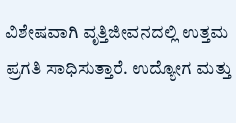ವಿಶೇಷವಾಗಿ ವೃತ್ತಿಜೀವನದಲ್ಲಿ ಉತ್ತಮ ಪ್ರಗತಿ ಸಾಧಿಸುತ್ತಾರೆ. ಉದ್ಯೋಗ ಮತ್ತು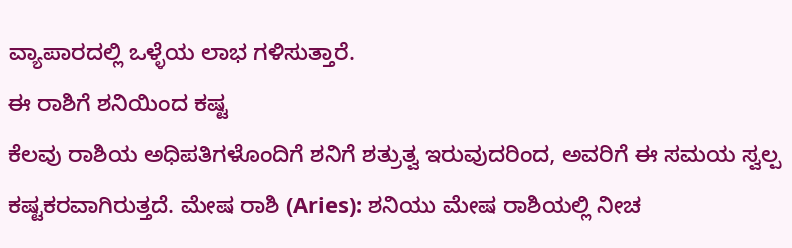ವ್ಯಾಪಾರದಲ್ಲಿ ಒಳ್ಳೆಯ ಲಾಭ ಗಳಿಸುತ್ತಾರೆ.
ಈ ರಾಶಿಗೆ ಶನಿಯಿಂದ ಕಷ್ಟ
ಕೆಲವು ರಾಶಿಯ ಅಧಿಪತಿಗಳೊಂದಿಗೆ ಶನಿಗೆ ಶತ್ರುತ್ವ ಇರುವುದರಿಂದ, ಅವರಿಗೆ ಈ ಸಮಯ ಸ್ವಲ್ಪ ಕಷ್ಟಕರವಾಗಿರುತ್ತದೆ. ಮೇಷ ರಾಶಿ (Aries): ಶನಿಯು ಮೇಷ ರಾಶಿಯಲ್ಲಿ ನೀಚ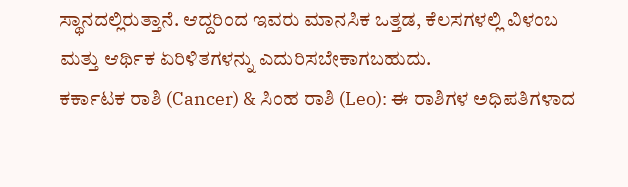ಸ್ಥಾನದಲ್ಲಿರುತ್ತಾನೆ. ಆದ್ದರಿಂದ ಇವರು ಮಾನಸಿಕ ಒತ್ತಡ, ಕೆಲಸಗಳಲ್ಲಿ ವಿಳಂಬ ಮತ್ತು ಆರ್ಥಿಕ ಏರಿಳಿತಗಳನ್ನು ಎದುರಿಸಬೇಕಾಗಬಹುದು.
ಕರ್ಕಾಟಕ ರಾಶಿ (Cancer) & ಸಿಂಹ ರಾಶಿ (Leo): ಈ ರಾಶಿಗಳ ಅಧಿಪತಿಗಳಾದ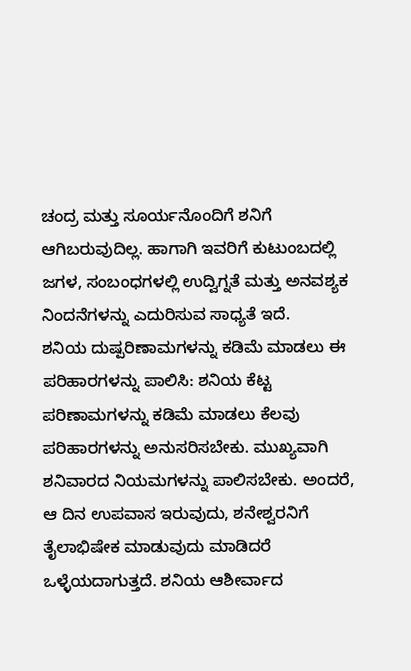ಚಂದ್ರ ಮತ್ತು ಸೂರ್ಯನೊಂದಿಗೆ ಶನಿಗೆ ಆಗಿಬರುವುದಿಲ್ಲ. ಹಾಗಾಗಿ ಇವರಿಗೆ ಕುಟುಂಬದಲ್ಲಿ ಜಗಳ, ಸಂಬಂಧಗಳಲ್ಲಿ ಉದ್ವಿಗ್ನತೆ ಮತ್ತು ಅನವಶ್ಯಕ ನಿಂದನೆಗಳನ್ನು ಎದುರಿಸುವ ಸಾಧ್ಯತೆ ಇದೆ.
ಶನಿಯ ದುಷ್ಪರಿಣಾಮಗಳನ್ನು ಕಡಿಮೆ ಮಾಡಲು ಈ ಪರಿಹಾರಗಳನ್ನು ಪಾಲಿಸಿ: ಶನಿಯ ಕೆಟ್ಟ ಪರಿಣಾಮಗಳನ್ನು ಕಡಿಮೆ ಮಾಡಲು ಕೆಲವು ಪರಿಹಾರಗಳನ್ನು ಅನುಸರಿಸಬೇಕು. ಮುಖ್ಯವಾಗಿ ಶನಿವಾರದ ನಿಯಮಗಳನ್ನು ಪಾಲಿಸಬೇಕು. ಅಂದರೆ, ಆ ದಿನ ಉಪವಾಸ ಇರುವುದು, ಶನೇಶ್ವರನಿಗೆ ತೈಲಾಭಿಷೇಕ ಮಾಡುವುದು ಮಾಡಿದರೆ ಒಳ್ಳೆಯದಾಗುತ್ತದೆ. ಶನಿಯ ಆಶೀರ್ವಾದ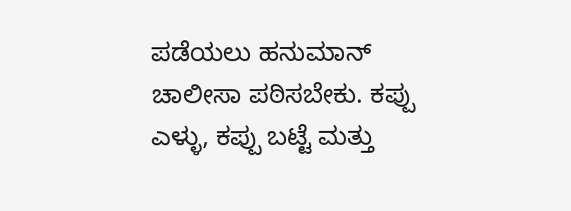ಪಡೆಯಲು ಹನುಮಾನ್ ಚಾಲೀಸಾ ಪಠಿಸಬೇಕು. ಕಪ್ಪು ಎಳ್ಳು, ಕಪ್ಪು ಬಟ್ಟೆ ಮತ್ತು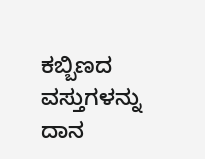ಕಬ್ಬಿಣದ ವಸ್ತುಗಳನ್ನು ದಾನ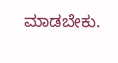ಮಾಡಬೇಕು.